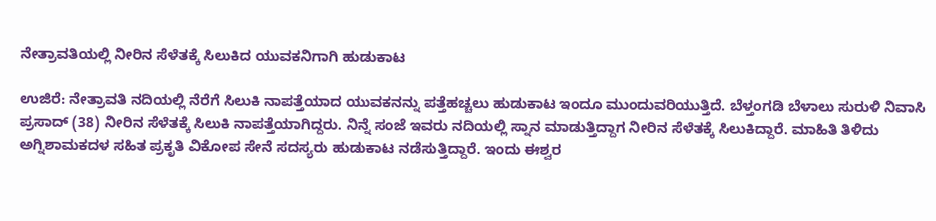ನೇತ್ರಾವತಿಯಲ್ಲಿ ನೀರಿನ ಸೆಳೆತಕ್ಕೆ ಸಿಲುಕಿದ ಯುವಕನಿಗಾಗಿ ಹುಡುಕಾಟ

ಉಜಿರೆ: ನೇತ್ರಾವತಿ ನದಿಯಲ್ಲಿ ನೆರೆಗೆ ಸಿಲುಕಿ ನಾಪತ್ತೆಯಾದ ಯುವಕನನ್ನು ಪತ್ತೆಹಚ್ಚಲು ಹುಡುಕಾಟ ಇಂದೂ ಮುಂದುವರಿಯುತ್ತಿದೆ. ಬೆಳ್ತಂಗಡಿ ಬೆಳಾಲು ಸುರುಳಿ ನಿವಾಸಿ ಪ್ರಸಾದ್ (38) ನೀರಿನ ಸೆಳೆತಕ್ಕೆ ಸಿಲುಕಿ ನಾಪತ್ತೆಯಾಗಿದ್ದರು. ನಿನ್ನೆ ಸಂಜೆ ಇವರು ನದಿಯಲ್ಲಿ ಸ್ನಾನ ಮಾಡುತ್ತಿದ್ದಾಗ ನೀರಿನ ಸೆಳೆತಕ್ಕೆ ಸಿಲುಕಿದ್ದಾರೆ. ಮಾಹಿತಿ ತಿಳಿದು ಅಗ್ನಿಶಾಮಕದಳ ಸಹಿತ ಪ್ರಕೃತಿ ವಿಕೋಪ ಸೇನೆ ಸದಸ್ಯರು ಹುಡುಕಾಟ ನಡೆಸುತ್ತಿದ್ದಾರೆ. ಇಂದು ಈಶ್ವರ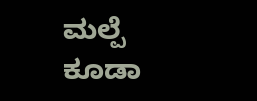ಮಲ್ಪೆ ಕೂಡಾ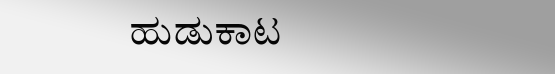ಹುಡುಕಾಟ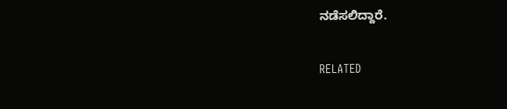ನಡೆಸಲಿದ್ದಾರೆ.

RELATED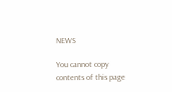NEWS

You cannot copy contents of this page